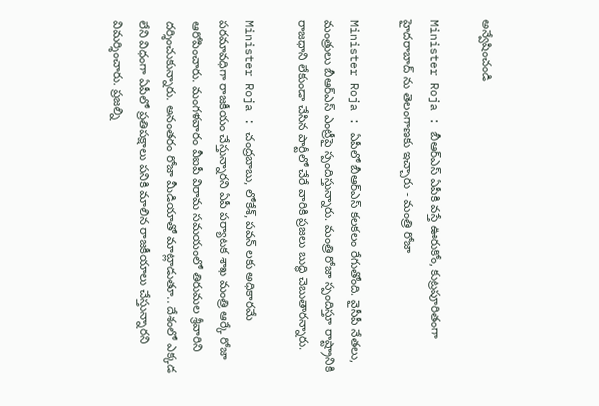అన్వేషించండి

Minister Roja : బీఆర్ఎస్ ఏపీకి వస్తే ఊరుకోం, కుట్రపూరితంగా హైదరాబాద్ ను తెలంగాణకు ఇచ్చారు - మంత్రి రోజా

Minister Roja : ఏపీలో బీఆర్ఎస్ కలకలం రేగుతోంది. వైసీపీ నేతలు, మంత్రులు బీఆర్ఎస్ ఎంట్రీపై స్పందిస్తున్నారు. మంత్రి రోజా స్పందిస్తూ రాష్ట్రానికి రాజధాని లేకుండా చేసిన పార్టీలో చేరే వారికి ప్రజలు బుద్ధి చెబుతారన్నారు.

Minister Roja : చంద్రబాబు, లోకేశ్, పవన్ లకు అధికారమే పరమావధిగా రాజకీయం చేస్తున్నారని ఏపీ పర్యాటక శాఖ మంత్రి ఆర్కే రోజా ఆరోపించారు. మంగళవారం వీఐపీ విరామ సమయంలో తిరుమల శ్రీవారిని దర్శించుకున్నారు. అనంతరం రోజా మీడియాతో మాట్లాడుతూ.. దేశంలో ఎక్కడ లేని విధంగా ఏపీలో ప్రతిపక్షాలు పనికి మాలిన రాజకీయాలు చేస్తున్నారని విమర్శించారు. ప్రజల్ని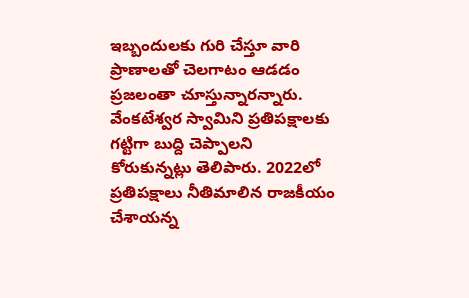ఇబ్బందులకు గురి చేస్తూ వారి ప్రాణాలతో చెలగాటం ఆడడం ప్రజలంతా చూస్తున్నారన్నారు. వేంకటేశ్వర స్వామిని ప్రతిపక్షాలకు గట్టిగా బుద్ది చెప్పాలని కోరుకున్నట్లు తెలిపారు. 2022లో ప్రతిపక్షాలు నీతిమాలిన రాజకీయం చేశాయన్న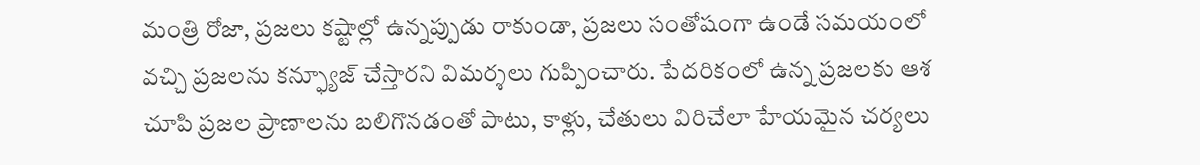మంత్రి రోజా, ప్రజలు కష్టాల్లో‌ ఉన్నప్పుడు రాకుండా, ప్రజలు సంతోషంగా ఉండే సమయంలో వచ్చి ప్రజలను కన్ఫ్యూజ్ చేస్తారని విమర్శలు గుప్పించారు. పేదరికంలో ఉన్న ప్రజలకు ఆశ చూపి ప్రజల‌ ప్రాణాలను బలిగొనడంతో పాటు, కాళ్లు, చేతులు విరిచేలా హేయమైన చర్యలు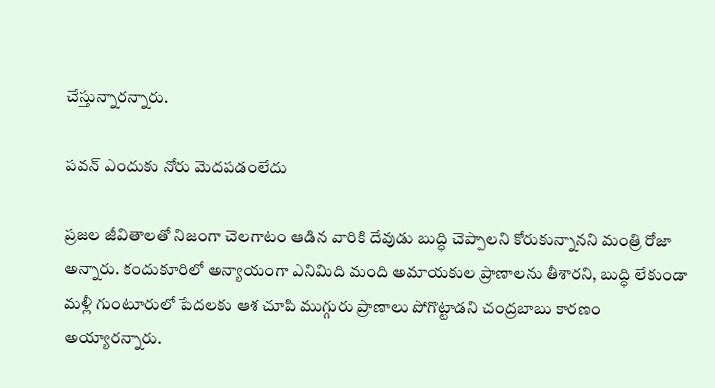చేస్తున్నారన్నారు.

పవన్ ఎందుకు నోరు మెదపడంలేదు

ప్రజల జీవితాలతో నిజంగా చెలగాటం ఆడిన వారికి దేవుడు బుద్ధి చెప్పాలని కోరుకున్నానని మంత్రి రోజా అన్నారు. కందుకూరిలో అన్యాయంగా ఎనిమిది మంది అమాయకుల ప్రాణాలను తీశారని, బుద్ధి లేకుండా మళ్లీ గుంటూరులో పేదలకు ఆశ చూపి ముగ్గురు ప్రాణాలు‌ పోగొట్టాడని చంద్రబాబు కారణం అయ్యారన్నారు.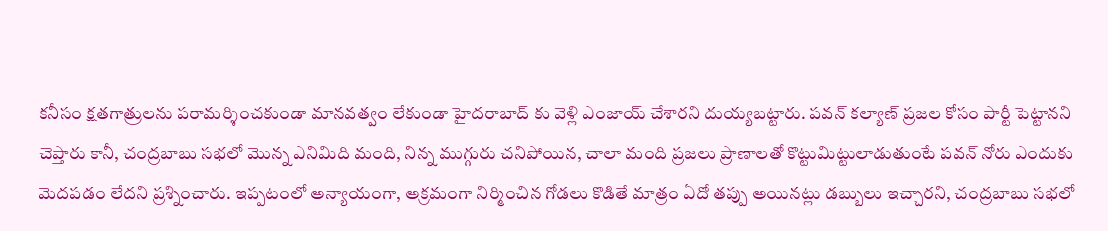కనీసం క్షతగాత్రులను పరామర్శించకుండా మానవత్వం లేకుండా హైదరాబాద్ కు వెళ్లి ఎంజాయ్ చేశారని దుయ్యబట్టారు. పవన్ కల్యాణ్ ప్రజల కోసం పార్టీ పెట్టానని చెప్తారు కానీ, చంద్రబాబు సభలో మొన్న ఎనిమిది మంది, నిన్న ముగ్గురు చనిపోయిన, చాలా మంది ప్రజలు ప్రాణాలతో కొట్టుమిట్టులాడుతుంటే పవన్ నోరు ఎందుకు మెదపడం లేదని ప్రశ్నించారు. ఇప్పటంలో అన్యాయంగా, అక్రమంగా నిర్మించిన గోడలు కొడితే మాత్రం ఏదో తప్పు అయినట్లు డబ్బులు ఇచ్చారని, చంద్రబాబు సభలో‌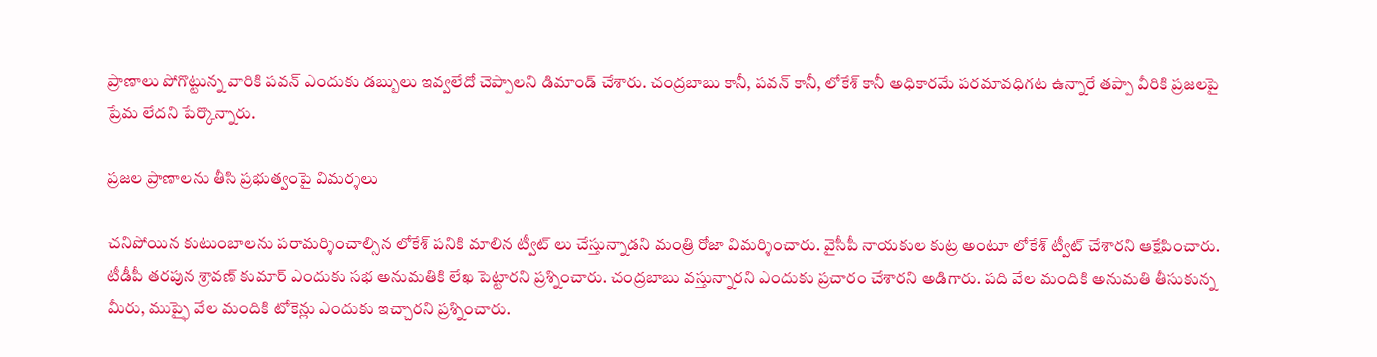ప్రాణాలు పోగొట్టున్న వారికి పవన్ ఎందుకు డబ్బులు ఇవ్వలేదో చెప్పాలని డిమాండ్ చేశారు. చంద్రబాబు కానీ, పవన్ కానీ, లోకేశ్ కానీ అధికారమే పరమావధిగట ఉన్నారే తప్పా వీరికి ప్రజలపై ప్రేమ లేదని పేర్కొన్నారు.

ప్రజల ప్రాణాలను తీసి ప్రభుత్వంపై విమర్శలు

చనిపోయిన కుటుంబాలను పరామర్శించాల్సిన లోకేశ్ పనికి మాలిన ట్వీట్ లు చేస్తున్నాడని మంత్రి రోజా విమర్శించారు. వైసీపీ నాయకుల కుట్ర అంటూ లోకేశ్ ట్వీట్ చేశారని ఆక్షేపించారు. టీడీపీ తరపున శ్రావణ్ కుమార్ ఎందుకు సభ అనుమతికి లేఖ పెట్టారని ప్రశ్నించారు. చంద్రబాబు వస్తున్నారని ఎందుకు‌ ప్రచారం చేశారని అడిగారు. పది వేల మందికి అనుమతి తీసుకున్న మీరు, ముప్ఫై వేల‌ మందికి టోకెన్లు ఎందుకు ఇచ్చారని ప్రశ్నించారు.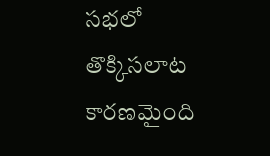సభలో తొక్కిసలాట కారణమైంది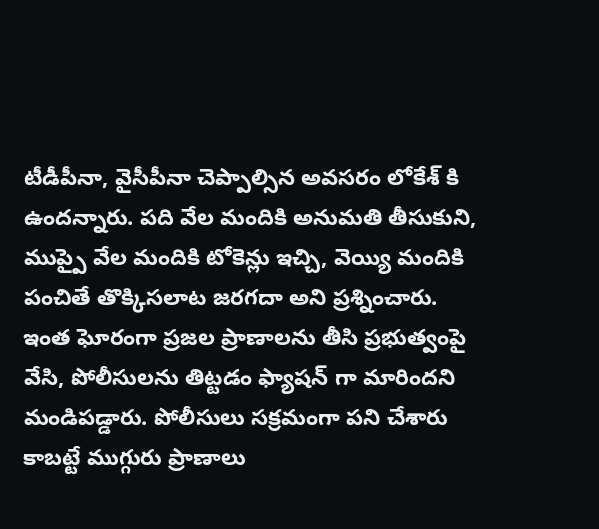టీడీపీనా, వైసీపీనా చెప్పాల్సిన అవసరం లోకేశ్ కి ఉందన్నారు. పది వేల మందికి అనుమతి తీసుకుని, ముప్పై వేల మందికి టోకెన్లు ఇచ్చి, వెయ్యి మందికి పంచితే తొక్కిసలాట జరగదా అని ప్రశ్నించారు. ఇంత ఘోరంగా ప్రజల ప్రాణాలను తీసి ప్రభుత్వంపై వేసి, పోలీసులను తిట్టడం ఫ్యాషన్ గా మారిందని మండిపడ్డారు. పోలీసులు సక్రమంగా పని చేశారు కాబట్టే ముగ్గురు ప్రాణాలు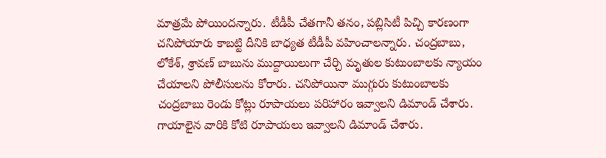మాత్రమే పోయిందన్నారు. టీడీపీ చేతగానీ తనం, పబ్లిసిటీ పిచ్చి కారణంగా చనిపోయారు కాబట్టి దీనికి బాధ్యత టీడీపీ వహించాలన్నారు. చంద్రబాబు, లోకేశ్, శ్రావణ్ బాబును ముద్దాయిలుగా చేర్చి మృతుల కుటుంబాలకు న్యాయం చేయాలని పోలీసులను కోరారు. చనిపోయినా ముగ్గురు కుటుంబాలకు చంద్రబాబు రెండు కోట్లు రూపాయలు పరిహారం ఇవ్వాలని డిమాండ్ చేశారు. గాయాలైన వారికి కోటి రూపాయలు ఇవ్వాలని డిమాండ్‌ చేశారు.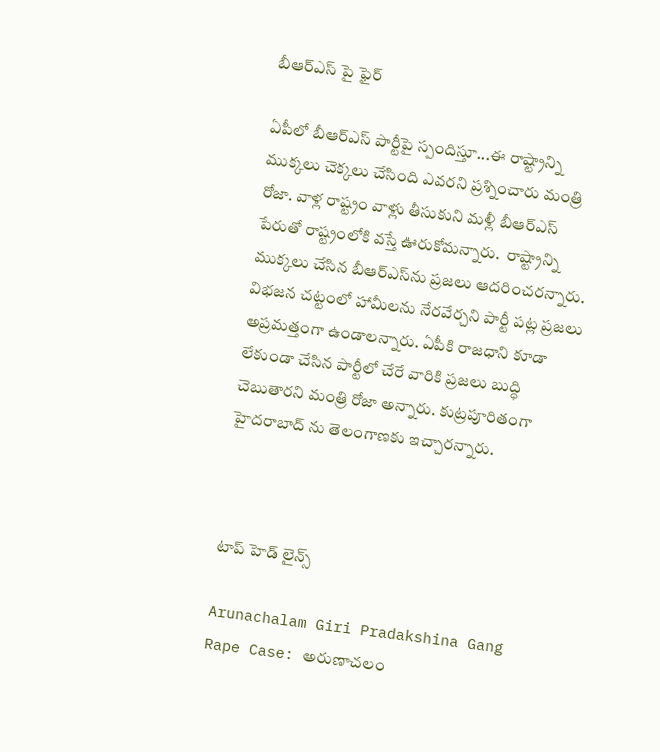బీఆర్ఎస్ పై ఫైర్

ఏపీలో బీఆర్ఎస్ పార్టీపై స్పందిస్తూ...ఈ రాష్ట్రాన్ని ముక్కలు చెక్కలు చేసింది ఎవరని ప్రశ్నించారు మంత్రి రోజా. వాళ్ల రాష్ట్రం వాళ్లు తీసుకుని మళ్లీ బీఆర్ఎస్ పేరుతో రాష్ట్రంలోకి వస్తే ఊరుకోమన్నారు.  రాష్ట్రాన్ని ముక్కలు చేసిన బీఆర్ఎస్‌ను ప్రజలు ఆదరించరన్నారు. విభజన చట్టంలో హామీలను నేరవేర్చని పార్టీ పట్ల ప్రజలు అప్రమత్తంగా ఉండాలన్నారు. ఏపీకి రాజధాని కూడా లేకుండా చేసిన పార్టీలో చేరే వారికి ప్రజలు బుద్ధి చెబుతారని మంత్రి రోజా అన్నారు. కుట్రపూరితంగా హైదరాబాద్ ను తెలంగాణకు ఇచ్చారన్నారు.



టాప్ హెడ్ లైన్స్

Arunachalam Giri Pradakshina Gang Rape Case: అరుణాచలం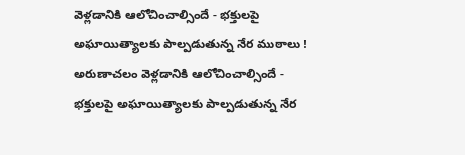వెళ్లడానికి ఆలోచించాల్సిందే - భక్తులపై అఘాయిత్యాలకు పాల్పడుతున్న నేర ముఠాలు !
అరుణాచలం వెళ్లడానికి ఆలోచించాల్సిందే - భక్తులపై అఘాయిత్యాలకు పాల్పడుతున్న నేర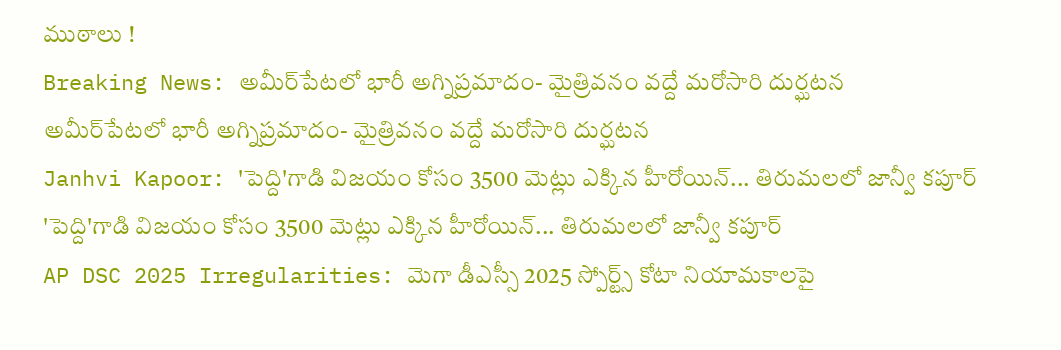ముఠాలు !
Breaking News: అమీర్‌పేటలో భారీ అగ్నిప్రమాదం- మైత్రివనం వద్దే మరోసారి దుర్ఘటన
అమీర్‌పేటలో భారీ అగ్నిప్రమాదం- మైత్రివనం వద్దే మరోసారి దుర్ఘటన
Janhvi Kapoor: 'పెద్ది'గాడి విజయం కోసం 3500 మెట్లు ఎక్కిన హీరోయిన్... తిరుమలలో జాన్వీ కపూర్
'పెద్ది'గాడి విజయం కోసం 3500 మెట్లు ఎక్కిన హీరోయిన్... తిరుమలలో జాన్వీ కపూర్
AP DSC 2025 Irregularities: మెగా డీఎస్సీ 2025 స్పోర్ట్స్ కోటా నియామకాలపై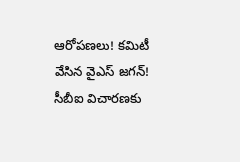ఆరోపణలు! కమిటీ వేసిన వైఎస్‌ జగన్! సీబీఐ విచారణకు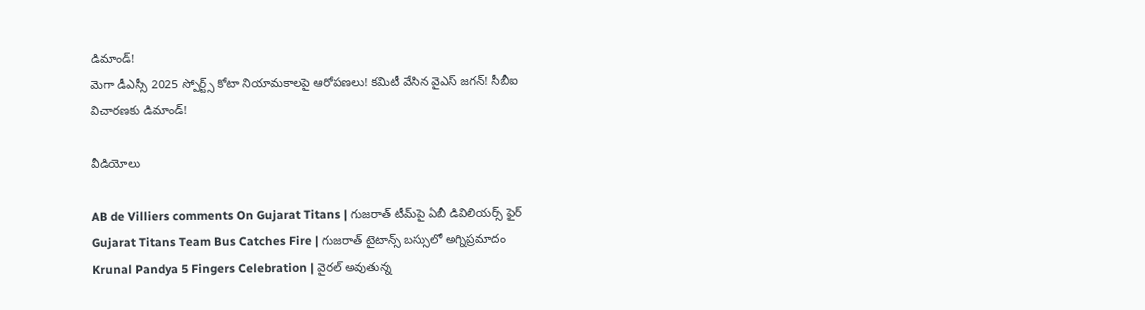డిమాండ్!
మెగా డీఎస్సీ 2025 స్పోర్ట్స్ కోటా నియామకాలపై ఆరోపణలు! కమిటీ వేసిన వైఎస్‌ జగన్! సీబీఐ విచారణకు డిమాండ్!

వీడియోలు

AB de Villiers comments On Gujarat Titans | గుజరాత్ టీమ్‌పై ఏబీ డివిలియర్స్ ఫైర్
Gujarat Titans Team Bus Catches Fire | గుజరాత్ టైటాన్స్ బస్సులో అగ్నిప్రమాదం
Krunal Pandya 5 Fingers Celebration | వైరల్ అవుతున్న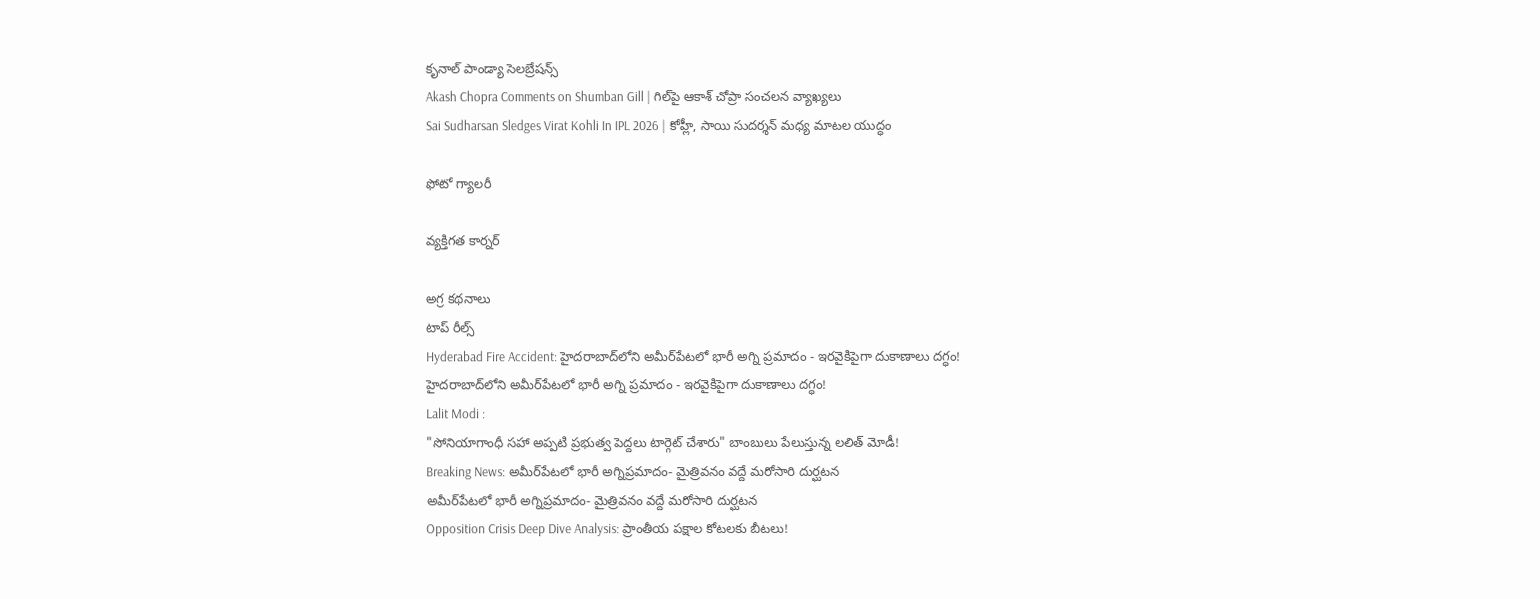కృనాల్ పాండ్యా సెలబ్రేషన్స్
Akash Chopra Comments on Shumban Gill | గిల్‌పై ఆకాశ్ చోప్రా సంచలన వ్యాఖ్యలు
Sai Sudharsan Sledges Virat Kohli In IPL 2026 | కోహ్లీ, సాయి సుదర్శన్ మధ్య మాటల యుద్ధం

ఫోటో గ్యాలరీ

వ్యక్తిగత కార్నర్

అగ్ర కథనాలు
టాప్ రీల్స్
Hyderabad Fire Accident: హైదరాబాద్‌లోని అమీర్‌పేటలో భారీ అగ్ని ప్రమాదం - ఇరవైకిపైగా దుకాణాలు దగ్ధం!
హైదరాబాద్‌లోని అమీర్‌పేటలో భారీ అగ్ని ప్రమాదం - ఇరవైకిపైగా దుకాణాలు దగ్ధం!
Lalit Modi :
"సోనియాగాంధీ సహా అప్పటి ప్రభుత్వ పెద్దలు టార్గెట్ చేశారు" బాంబులు పేలుస్తున్న లలిత్ మోడీ!
Breaking News: అమీర్‌పేటలో భారీ అగ్నిప్రమాదం- మైత్రివనం వద్దే మరోసారి దుర్ఘటన
అమీర్‌పేటలో భారీ అగ్నిప్రమాదం- మైత్రివనం వద్దే మరోసారి దుర్ఘటన
Opposition Crisis Deep Dive Analysis: ప్రాంతీయ పక్షాల కోటలకు బీటలు!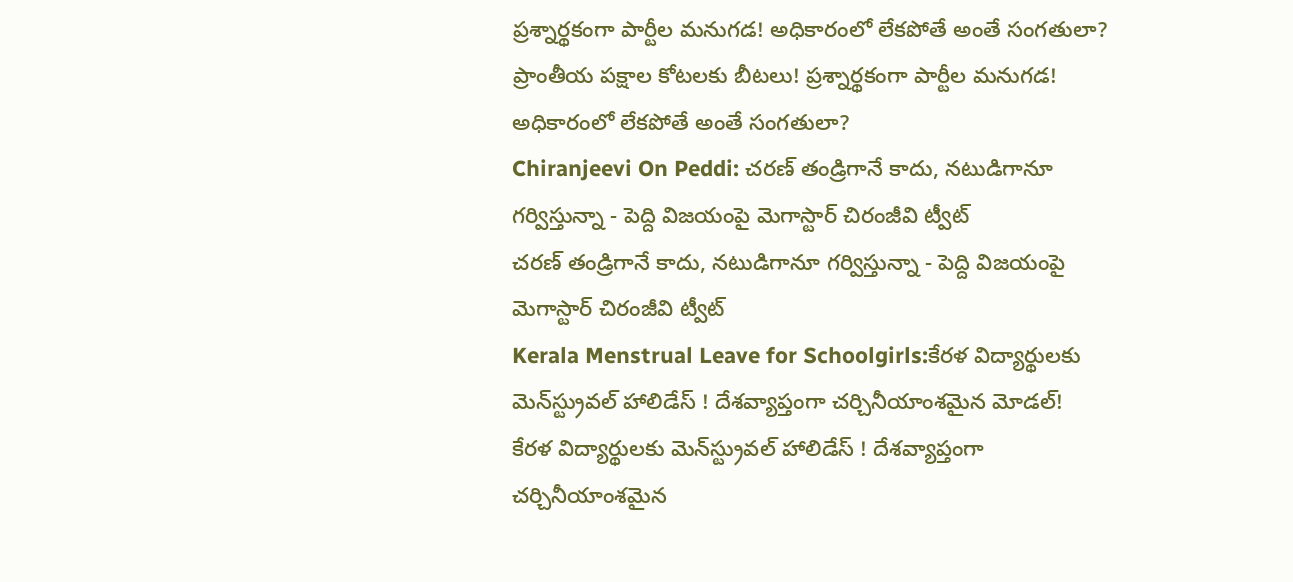ప్రశ్నార్థకంగా పార్టీల మనుగడ! అధికారంలో లేకపోతే అంతే సంగతులా?
ప్రాంతీయ పక్షాల కోటలకు బీటలు! ప్రశ్నార్థకంగా పార్టీల మనుగడ! అధికారంలో లేకపోతే అంతే సంగతులా?
Chiranjeevi On Peddi: చరణ్ తండ్రిగానే కాదు, నటుడిగానూ గర్విస్తున్నా - పెద్ది విజయంపై మెగాస్టార్ చిరంజీవి ట్వీట్
చరణ్ తండ్రిగానే కాదు, నటుడిగానూ గర్విస్తున్నా - పెద్ది విజయంపై మెగాస్టార్ చిరంజీవి ట్వీట్
Kerala Menstrual Leave for Schoolgirls:కేరళ విద్యార్థులకు మెన్‌స్ట్రువల్ హాలిడేస్ ! దేశవ్యాప్తంగా చర్చినీయాంశమైన మోడల్‌!
కేరళ విద్యార్థులకు మెన్‌స్ట్రువల్ హాలిడేస్ ! దేశవ్యాప్తంగా చర్చినీయాంశమైన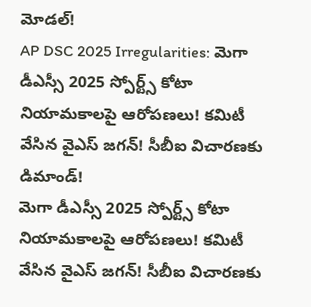మోడల్‌!
AP DSC 2025 Irregularities: మెగా డీఎస్సీ 2025 స్పోర్ట్స్ కోటా నియామకాలపై ఆరోపణలు! కమిటీ వేసిన వైఎస్‌ జగన్! సీబీఐ విచారణకు డిమాండ్!
మెగా డీఎస్సీ 2025 స్పోర్ట్స్ కోటా నియామకాలపై ఆరోపణలు! కమిటీ వేసిన వైఎస్‌ జగన్! సీబీఐ విచారణకు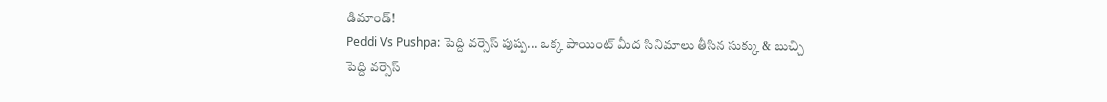డిమాండ్!
Peddi Vs Pushpa: పెద్ది వర్సెస్ పుష్ప... ఒక్క పాయింట్‌ మీద సినిమాలు తీసిన సుక్కు & బుచ్చి
పెద్ది వర్సెస్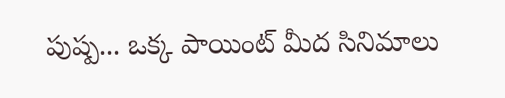పుష్ప... ఒక్క పాయింట్‌ మీద సినిమాలు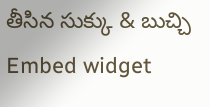తీసిన సుక్కు & బుచ్చి
Embed widget